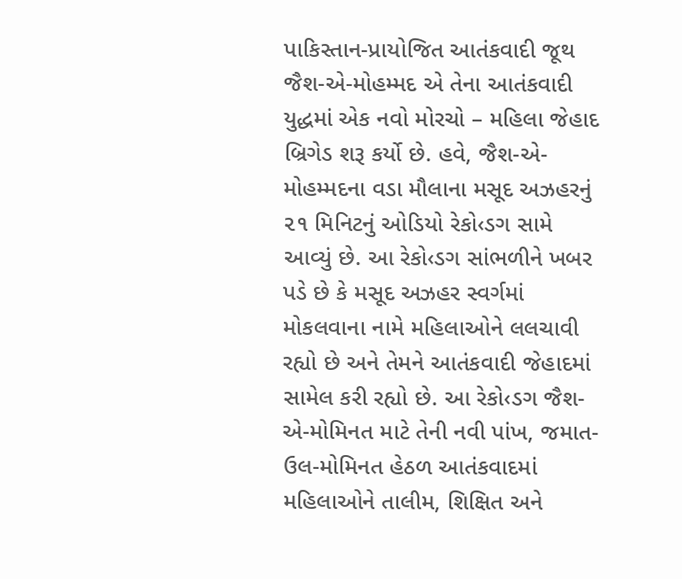પાકિસ્તાન-પ્રાયોજિત આતંકવાદી જૂથ જૈશ-એ-મોહમ્મદ એ તેના આતંકવાદી યુદ્ધમાં એક નવો મોરચો – મહિલા જેહાદ બ્રિગેડ શરૂ કર્યો છે. હવે, જૈશ-એ-મોહમ્મદના વડા મૌલાના મસૂદ અઝહરનું ૨૧ મિનિટનું ઓડિયો રેકો‹ડગ સામે આવ્યું છે. આ રેકો‹ડગ સાંભળીને ખબર પડે છે કે મસૂદ અઝહર સ્વર્ગમાં મોકલવાના નામે મહિલાઓને લલચાવી રહ્યો છે અને તેમને આતંકવાદી જેહાદમાં સામેલ કરી રહ્યો છે. આ રેકો‹ડગ જૈશ-એ-મોમિનત માટે તેની નવી પાંખ, જમાત-ઉલ-મોમિનત હેઠળ આતંકવાદમાં મહિલાઓને તાલીમ, શિક્ષિત અને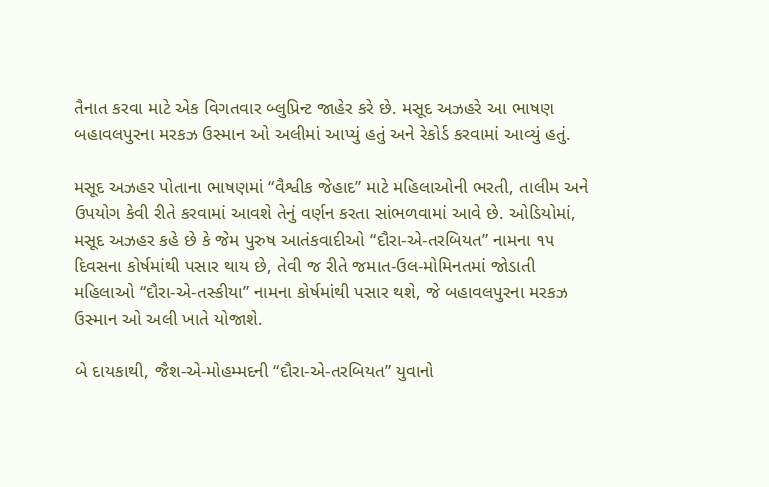તૈનાત કરવા માટે એક વિગતવાર બ્લુપ્રિન્ટ જાહેર કરે છે. મસૂદ અઝહરે આ ભાષણ બહાવલપુરના મરકઝ ઉસ્માન ઓ અલીમાં આપ્યું હતું અને રેકોર્ડ કરવામાં આવ્યું હતું.

મસૂદ અઝહર પોતાના ભાષણમાં “વૈશ્વીક જેહાદ” માટે મહિલાઓની ભરતી, તાલીમ અને ઉપયોગ કેવી રીતે કરવામાં આવશે તેનું વર્ણન કરતા સાંભળવામાં આવે છે. ઓડિયોમાં, મસૂદ અઝહર કહે છે કે જેમ પુરુષ આતંકવાદીઓ “દૌરા-એ-તરબિયત” નામના ૧૫ દિવસના કોર્ષમાંથી પસાર થાય છે, તેવી જ રીતે જમાત-ઉલ-મોમિનતમાં જોડાતી મહિલાઓ “દૌરા-એ-તસ્કીયા” નામના કોર્ષમાંથી પસાર થશે, જે બહાવલપુરના મરકઝ ઉસ્માન ઓ અલી ખાતે યોજાશે.

બે દાયકાથી, જૈશ-એ-મોહમ્મદની “દૌરા-એ-તરબિયત” યુવાનો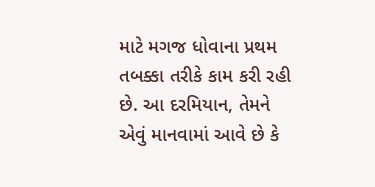માટે મગજ ધોવાના પ્રથમ તબક્કા તરીકે કામ કરી રહી છે. આ દરમિયાન, તેમને એવું માનવામાં આવે છે કે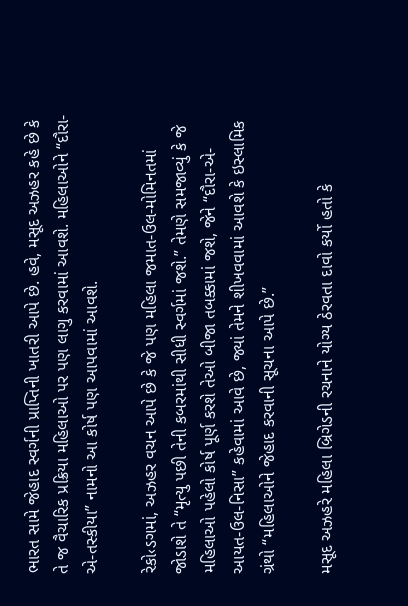ભારત સામે જેહાદ સ્વર્ગની પ્રાપ્તિની ખાતરી આપે છે. હવે, મસૂદ અઝહર કહે છે કે તે જ વૈચારિક પ્રક્રિયા મહિલાઓ પર પણ લાગુ કરવામાં આવશે. મહિલાઓને “દૌરા-એ-તસ્કીયા” નામનો આ કોર્ષ પણ આપવામાં આવશે.

રેકો‹ડગમાં, અઝહર વચન આપે છે કે જે પણ મહિલા જમાત-ઉલ-મોમિનતમાં જોડાશે તે “મૃત્યુ પછી તેની કબરમાંથી સીધી સ્વર્ગમાં જશે.” તેમણે સમજાવ્યું કે જે મહિલાઓ પહેલો કોર્ષ પૂર્ણ કરશે તેઓ બીજા તબક્કામાં જશે, જેને “દૌરા-એ-આયત-ઉલ-નિસા” કહેવામાં આવે છે, જ્યાં તેમને શીખવવામાં આવશે કે ઇસ્લામિક ગ્રંથો “મહિલાઓને જેહાદ કરવાની સૂચના આપે છે.”

મસૂદ અઝહરે મહિલા બ્રિગેડની રચનાને યોગ્ય ઠેરવતા દાવો કર્યો હતો કે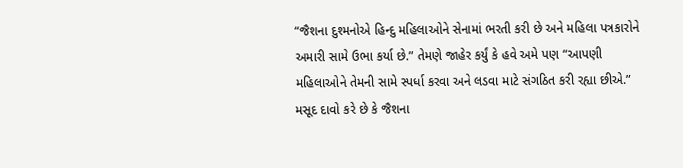“જૈશના દુશ્મનોએ હિન્દુ મહિલાઓને સેનામાં ભરતી કરી છે અને મહિલા પત્રકારોને અમારી સામે ઉભા કર્યા છે.” તેમણે જાહેર કર્યું કે હવે અમે પણ “આપણી મહિલાઓને તેમની સામે સ્પર્ધા કરવા અને લડવા માટે સંગઠિત કરી રહ્યા છીએ.” મસૂદ દાવો કરે છે કે જૈશના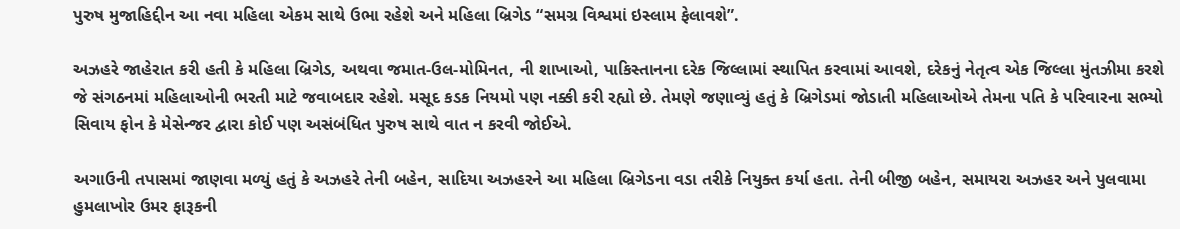પુરુષ મુજાહિદ્દીન આ નવા મહિલા એકમ સાથે ઉભા રહેશે અને મહિલા બ્રિગેડ “સમગ્ર વિશ્વમાં ઇસ્લામ ફેલાવશે”.

અઝહરે જાહેરાત કરી હતી કે મહિલા બ્રિગેડ, અથવા જમાત-ઉલ-મોમિનત, ની શાખાઓ, પાકિસ્તાનના દરેક જિલ્લામાં સ્થાપિત કરવામાં આવશે, દરેકનું નેતૃત્વ એક જિલ્લા મુંતઝીમા કરશે જે સંગઠનમાં મહિલાઓની ભરતી માટે જવાબદાર રહેશે. મસૂદ કડક નિયમો પણ નક્કી કરી રહ્યો છે. તેમણે જણાવ્યું હતું કે બ્રિગેડમાં જોડાતી મહિલાઓએ તેમના પતિ કે પરિવારના સભ્યો સિવાય ફોન કે મેસેન્જર દ્વારા કોઈ પણ અસંબંધિત પુરુષ સાથે વાત ન કરવી જોઈએ.

અગાઉની તપાસમાં જાણવા મળ્યું હતું કે અઝહરે તેની બહેન, સાદિયા અઝહરને આ મહિલા બ્રિગેડના વડા તરીકે નિયુક્ત કર્યા હતા. તેની બીજી બહેન, સમાયરા અઝહર અને પુલવામા હુમલાખોર ઉમર ફારૂકની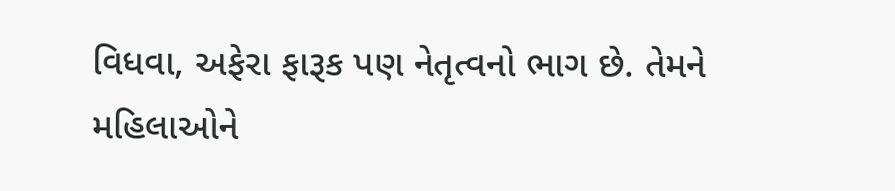વિધવા, અફેરા ફારૂક પણ નેતૃત્વનો ભાગ છે. તેમને મહિલાઓને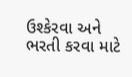ઉશ્કેરવા અને ભરતી કરવા માટે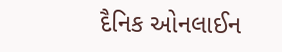દૈનિક ઓનલાઈન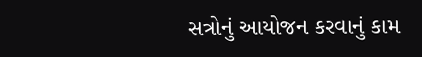સત્રોનું આયોજન કરવાનું કામ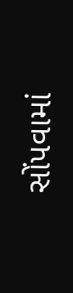સોંપવામાં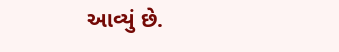આવ્યું છે.